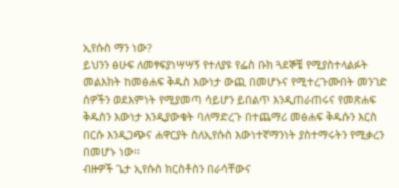ኢየሱስ ማን ነው?
ይህንን ፅሁፍ ለመፃፍያነሣሣኝ የተለያዩ የፌስ ቡክ ጓደኞቼ የሚያስተላልፉት መልእክት ከመፅሐፍ ቅዱስ እውነታ ውጪ በመሆኑና የሚተረጉሙበት መንገድ ሰዎችን ወደእምነት የሚያመጣ ሳይሆን ይበልጥ እንዲጠራጠሩና የመጽሐፍ ቅዱስን እውነታ እንዲያውቁት ባለማድረጉ በተጨማሪ መፅሐፍ ቅዱሱን እርስ በርሱ እንዲጋጭና ሐዋርያት ስለኢየሱስ እውነተኛማንነት ያስተማሩትን የሚቃረን በመሆኑ ነው፡፡
ብዙዎች ጌታ ኢየሱስ ክርስቶስን በራሳቸውና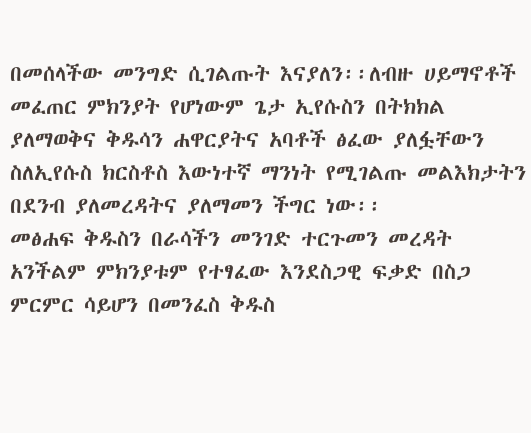በመሰላችው መንግድ ሲገልጡት እናያለን፡፡ለብዙ ሀይማኖቶች መፈጠር ምክንያት የሆነውም ጌታ ኢየሱስን በትክክል ያለማወቅና ቅዱሳን ሐዋርያትና አባቶች ፅፈው ያለፏቸውን ስለኢየሱስ ክርስቶስ እውነተኛ ማንነት የሚገልጡ መልእክታትን በደንብ ያለመረዳትና ያለማመን ችግር ነው፡፡
መፅሐፍ ቅዱስን በራሳችን መንገድ ተርጉመን መረዳት አንችልም ምክንያቱም የተፃፈው እንደስጋዊ ፍቃድ በስጋ ምርምር ሳይሆን በመንፈስ ቅዱስ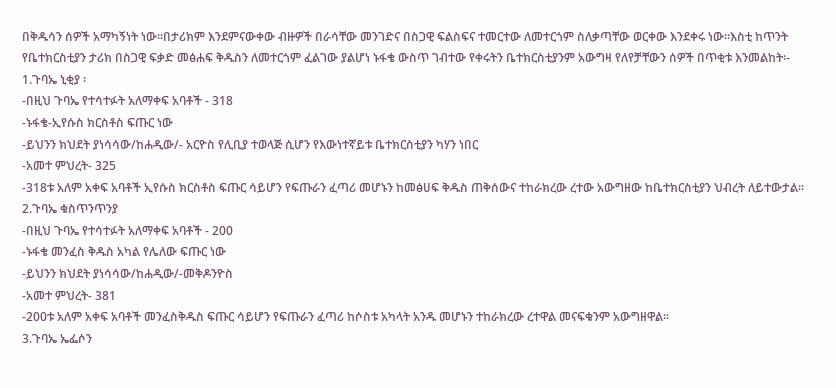በቅዱሳን ሰዎች አማካኝነት ነው፡፡በታሪክም እንደምናውቀው ብዙዎች በራሳቸው መንገድና በስጋዊ ፍልስፍና ተመርተው ለመተርጎም ስለቃጣቸው ወርቀው እንደቀሩ ነው፡፡እስቲ ከጥንት የቤተክርስቲያን ታሪክ በስጋዊ ፍቃድ መፅሐፍ ቅዱስን ለመተርጎም ፈልገው ያልሆነ ኑፋቄ ውስጥ ገብተው የቀሩትን ቤተክርስቲያንም አውግዛ የለየቻቸውን ሰዎች በጥቂቱ እንመልከት፡-
1.ጉባኤ ኒቂያ ፡
-በዚህ ጉባኤ የተሳተፉት አለማቀፍ አባቶች - 318
-ኑፋቄ-ኢየሱስ ክርስቶስ ፍጡር ነው
-ይህንን ክህደት ያነሳሳው/ከሐዲው/- አርዮስ የሊቢያ ተወላጅ ሲሆን የእውነተኛይቱ ቤተክርስቲያን ካሃን ነበር
-አመተ ምህረት- 325
-318ቱ አለም አቀፍ አባቶች ኢየሱስ ክርስቶስ ፍጡር ሳይሆን የፍጡራን ፈጣሪ መሆኑን ከመፅሀፍ ቅዱስ ጠቅሰውና ተከራክረው ረተው አውግዘው ከቤተክርስቲያን ህብረት ለይተውታል፡፡
2.ጉባኤ ቁስጥንጥንያ
-በዚህ ጉባኤ የተሳተፉት አለማቀፍ አባቶች - 200
-ኑፋቄ መንፈስ ቅዱስ አካል የሌለው ፍጡር ነው
-ይህንን ክህደት ያነሳሳው/ከሐዲው/-መቅዶንዮስ
-አመተ ምህረት- 381
-200ቱ አለም አቀፍ አባቶች መንፈስቅዱስ ፍጡር ሳይሆን የፍጡራን ፈጣሪ ከሶስቱ አካላት አንዱ መሆኑን ተከራክረው ረተዋል መናፍቁንም አውግዘዋል፡፡
3.ጉባኤ ኤፌሶን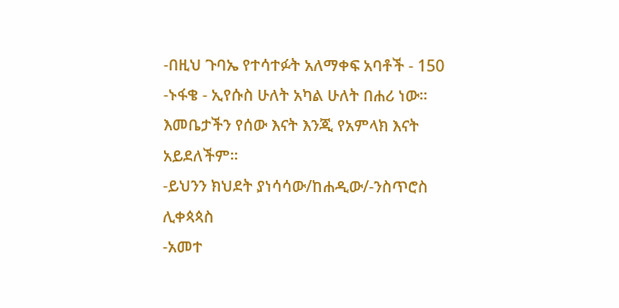-በዚህ ጉባኤ የተሳተፉት አለማቀፍ አባቶች - 150
-ኑፋቄ - ኢየሱስ ሁለት አካል ሁለት በሐሪ ነው፡፡እመቤታችን የሰው እናት እንጂ የአምላክ እናት አይደለችም፡፡
-ይህንን ክህደት ያነሳሳው/ከሐዲው/-ንስጥሮስ ሊቀጳጳስ
-አመተ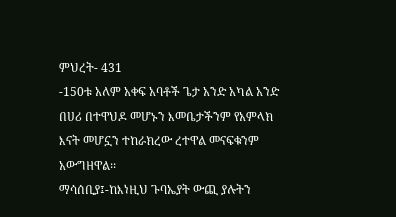ምህረት- 431
-150ቱ አለም አቀፍ አባቶች ጌታ አንድ አካል አንድ በሀሪ በተዋህዶ መሆኑን እመቤታችንም የአምላክ እናት መሆኗን ተከራክረው ረተዋል መናፍቁንም አውግዘዋል፡፡
ማሳሰቢያ፤-ከእነዚህ ጉባኤያት ውጪ ያሉትን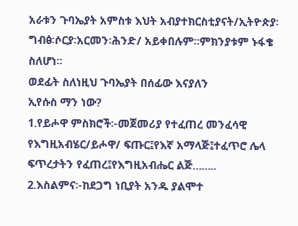አራቱን ጉባኤያት አምስቱ እህት አብያተክርስቲያናት/ኢትዮጵያ፡ግብፅ፡ሶርያ፡አርመን፡ሕንድ/ አይቀበሉም፡፡ምክንያቱም ኑፋቄ ስለሆነ፡፡
ወደፊት ስለነዚህ ጉባኤያት በሰፊው እናያለን
ኢየሱስ ማን ነው?
1.የይሖዋ ምስክሮች፡-መጀመሪያ የተፈጠረ መንፈሳዊ የእግዚአብሄር/ይሖዋ/ ፍጡር፤የእኛ አማላጅ፤ተፈጥሮ ሌላ ፍጥረታትን የፈጠረ፤የእግዚአብሔር ልጅ……..
2.እስልምና፡-ከደጋግ ነቢያት አንዱ ያልሞተ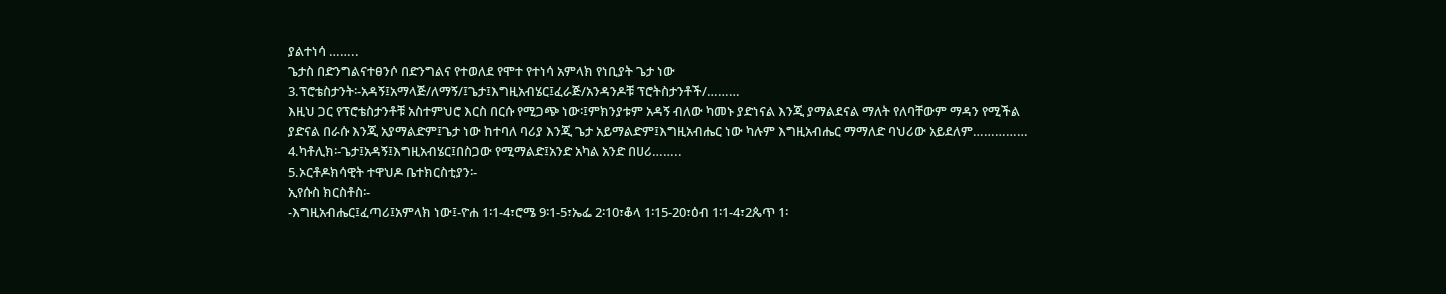ያልተነሳ ……..
ጌታስ በድንግልናተፀንሶ በድንግልና የተወለደ የሞተ የተነሳ አምላክ የነቢያት ጌታ ነው
3.ፕሮቴስታንት፡-አዳኝ፤አማላጅ/ለማኝ/፤ጌታ፤እግዚአብሄር፤ፈራጅ/አንዳንዶቹ ፕሮትስታንቶች/………
እዚህ ጋር የፕሮቴስታንቶቹ አስተምህሮ እርስ በርሱ የሚጋጭ ነው፡፤ምክንያቱም አዳኝ ብለው ካመኑ ያድነናል እንጂ ያማልደናል ማለት የለባቸውም ማዳን የሚችል ያድናል በራሱ እንጂ አያማልድም፤ጌታ ነው ከተባለ ባሪያ እንጂ ጌታ አይማልድም፤እግዚአብሔር ነው ካሉም እግዚአብሔር ማማለድ ባህሪው አይደለም……………
4.ካቶሊክ፡-ጌታ፤አዳኝ፤እግዚአብሄር፤በስጋው የሚማልድ፤አንድ አካል አንድ በሀሪ……..
5.ኦርቶዶክሳዊት ተዋህዶ ቤተክርስቲያን፡-
ኢየሱስ ክርስቶስ፡-
-እግዚአብሔር፤ፈጣሪ፤አምላክ ነው፤-ዮሐ 1፡1-4፣ሮሜ 9፡1-5፣ኤፌ 2፡10፣ቆላ 1፡15-20፣ዕብ 1፡1-4፣2ጴጥ 1፡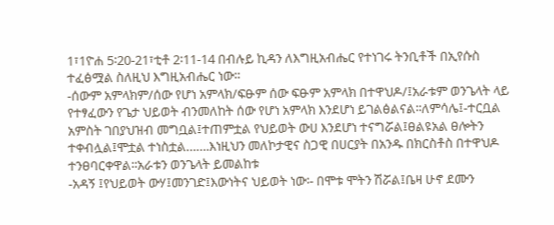1፣1ዮሐ 5፡20-21፣ቲቶ 2፡11-14 በብሉይ ኪዳን ለእግዚአብሔር የተነገሩ ትንቢቶች በኢየሱስ ተፈፅሟል ስለዚህ እግዚአብሔር ነው፡፡
-ሰውም አምላክም/ሰው የሆነ አምላክ/ፍፁም ሰው ፍፁም አምላክ በተዋህዶ/፤አራቱም ወንጌላት ላይ የተፃፈውን የጌታ ህይወት ብንመለከት ሰው የሆነ አምላክ እንደሆነ ይገልፅልናል፡፡ለምሳሌ፤-ተርቧል አምስት ገበያህዝብ መግቧል፤ተጠምቷል የህይወት ውሀ እንደሆነ ተናግሯል፤ፀልዩአል ፀሎትን ተቀብሏል፤ሞቷል ተነስቷል…….እነዚህን መለኮታዊና ስጋዊ በሀርያት በአንዱ በክርስቶስ በተዋህዶ ተንፀባርቀዋል፡፡አራቱን ወንጌላት ይመልከቱ
-አዳኝ ፤የህይወት ውሃ፤መንገድ፤እውነትና ህይወት ነው፡- በሞቱ ሞትን ሽሯል፤ቤዛ ሁኖ ደሙን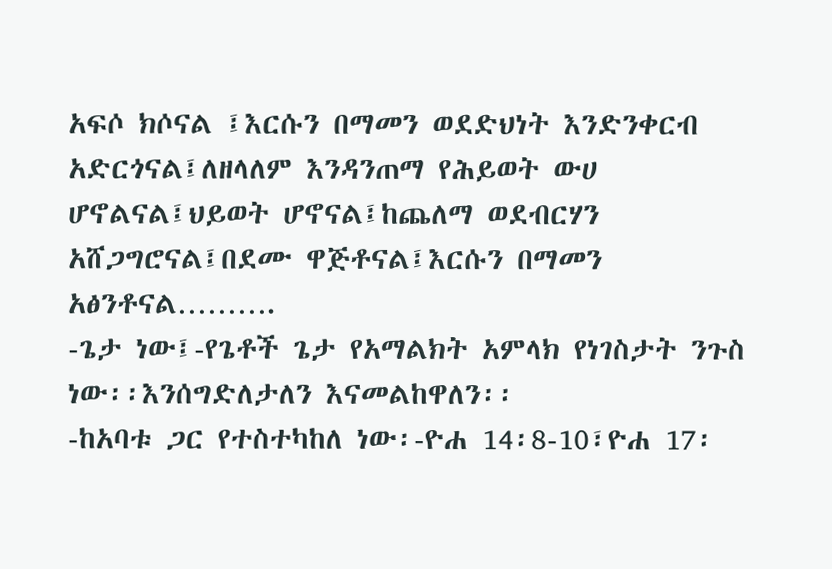አፍሶ ክሶናል ፤እርሱን በማመን ወደድህነት እንድንቀርብ አድርጎናል፤ለዘላለም እንዳንጠማ የሕይወት ውሀ ሆኖልናል፤ህይወት ሆኖናል፤ከጨለማ ወደብርሃን አሸጋግሮናል፤በደሙ ዋጅቶናል፤እርሱን በማመን አፅንቶናል……….
-ጌታ ነው፤-የጌቶች ጌታ የአማልክት አምላክ የነገስታት ንጉስ ነው፡፡እንሰግድለታለን እናመልከዋለን፡፡
-ከአባቱ ጋር የተስተካከለ ነው፡-ዮሐ 14፡8-10፣ዮሐ 17፡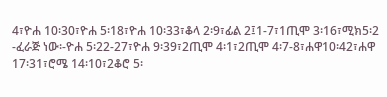4፣ዮሐ 10፡30፣ዮሐ 5፡18፣ዮሐ 10፡33፣ቆላ 2፡9፣ፊል 2፤1-7፣1ጢሞ 3፡16፣ሚክ5፡2
-ፈራጅ ነው፡-ዮሐ 5፡22-27፣ዮሐ 9፡39፣2ጢሞ 4፡1፣2ጢሞ 4፡7-8፣ሐዋ10፡42፣ሐዋ 17፡31፣ሮሜ 14፡10፣2ቆሮ 5፡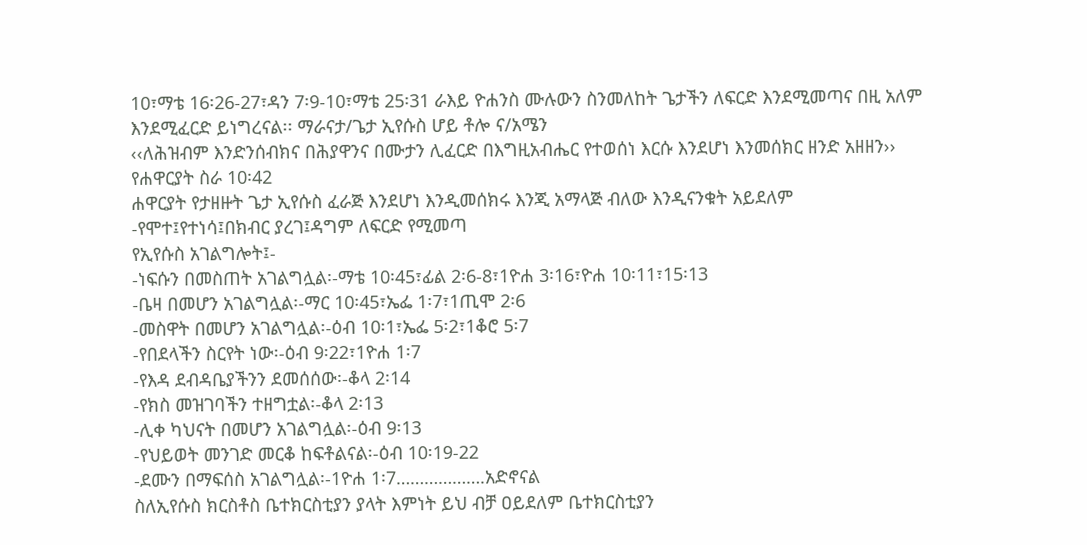10፣ማቴ 16፡26-27፣ዳን 7፡9-10፣ማቴ 25፡31 ራእይ ዮሐንስ ሙሉውን ስንመለከት ጌታችን ለፍርድ እንደሚመጣና በዚ አለም እንደሚፈርድ ይነግረናል፡፡ ማራናታ/ጌታ ኢየሱስ ሆይ ቶሎ ና/አሜን
‹‹ለሕዝብም እንድንሰብክና በሕያዋንና በሙታን ሊፈርድ በእግዚአብሔር የተወሰነ እርሱ እንደሆነ እንመሰክር ዘንድ አዘዘን››
የሐዋርያት ስራ 10፡42
ሐዋርያት የታዘዙት ጌታ ኢየሱስ ፈራጅ እንደሆነ እንዲመሰክሩ እንጂ አማላጅ ብለው እንዲናንቁት አይደለም
-የሞተ፤የተነሳ፤በክብር ያረገ፤ዳግም ለፍርድ የሚመጣ
የኢየሱስ አገልግሎት፤-
-ነፍሱን በመስጠት አገልግሏል፡-ማቴ 10፡45፣ፊል 2፡6-8፣1ዮሐ 3፡16፣ዮሐ 10፡11፣15፡13
-ቤዛ በመሆን አገልግሏል፡-ማር 10፡45፣ኤፌ 1፡7፣1ጢሞ 2፡6
-መስዋት በመሆን አገልግሏል፡-ዕብ 10፡1፣ኤፌ 5፡2፣1ቆሮ 5፡7
-የበደላችን ስርየት ነው፡-ዕብ 9፡22፣1ዮሐ 1፡7
-የእዳ ደብዳቤያችንን ደመሰሰው፡-ቆላ 2፡14
-የክስ መዝገባችን ተዘግቷል፡-ቆላ 2፡13
-ሊቀ ካህናት በመሆን አገልግሏል፡-ዕብ 9፡13
-የህይወት መንገድ መርቆ ከፍቶልናል፡-ዕብ 10፡19-22
-ደሙን በማፍሰስ አገልግሏል፡-1ዮሐ 1፡7……………….አድኖናል
ስለኢየሱስ ክርስቶስ ቤተክርስቲያን ያላት እምነት ይህ ብቻ ዐይደለም ቤተክርስቲያን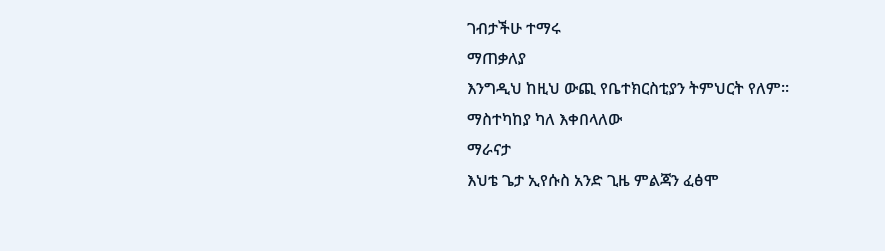ገብታችሁ ተማሩ
ማጠቃለያ
እንግዲህ ከዚህ ውጪ የቤተክርስቲያን ትምህርት የለም፡፡
ማስተካከያ ካለ እቀበላለው
ማራናታ
እህቴ ጌታ ኢየሱስ አንድ ጊዜ ምልጃን ፈፅሞ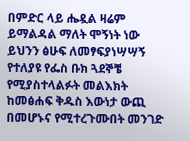በምድር ላይ ሔዷል ዛሬም ይማልዳል ማለት ሞኝነት ነው
ይህንን ፅሁፍ ለመፃፍያነሣሣኝ የተለያዩ የፌስ ቡክ ጓደኞቼ የሚያስተላልፉት መልእክት ከመፅሐፍ ቅዱስ እውነታ ውጪ በመሆኑና የሚተረጉሙበት መንገድ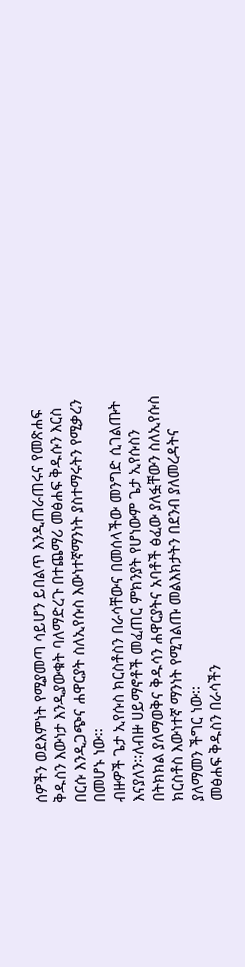ሰዎችን ወደእምነት የሚያመጣ ሳይሆን ይበልጥ እንዲጠራጠሩና የመጽሐፍ ቅዱስን እውነታ እንዲያውቁት ባለማድረጉ በተጨማሪ መፅሐፍ ቅዱሱን እርስ በርሱ እንዲጋጭና ሐዋርያት ስለኢየሱስ እውነተኛማንነት ያስተማሩትን የሚቃረን በመሆኑ ነው፡፡
ብዙዎች ጌታ ኢየሱስ ክርስቶስን በራሳቸውና በመሰላችው መንግድ ሲገልጡት እናያለን፡፡ለብዙ ሀይማኖቶች መፈጠር ምክንያት የሆነውም ጌታ ኢየሱስን በትክክል ያለማወቅና ቅዱሳን ሐዋርያትና አባቶች ፅፈው ያለፏቸውን ስለኢየሱስ ክርስቶስ እውነተኛ ማንነት የሚገልጡ መልእክታትን በደንብ ያለመረዳትና ያለማመን ችግር ነው፡፡
መፅሐፍ ቅዱስን በራሳችን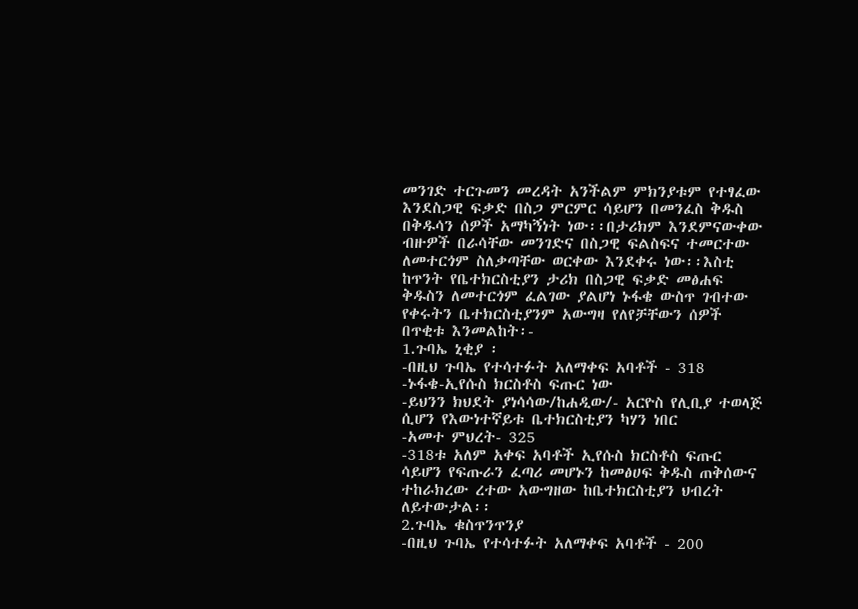መንገድ ተርጉመን መረዳት አንችልም ምክንያቱም የተፃፈው እንደስጋዊ ፍቃድ በስጋ ምርምር ሳይሆን በመንፈስ ቅዱስ በቅዱሳን ሰዎች አማካኝነት ነው፡፡በታሪክም እንደምናውቀው ብዙዎች በራሳቸው መንገድና በስጋዊ ፍልስፍና ተመርተው ለመተርጎም ስለቃጣቸው ወርቀው እንደቀሩ ነው፡፡እስቲ ከጥንት የቤተክርስቲያን ታሪክ በስጋዊ ፍቃድ መፅሐፍ ቅዱስን ለመተርጎም ፈልገው ያልሆነ ኑፋቄ ውስጥ ገብተው የቀሩትን ቤተክርስቲያንም አውግዛ የለየቻቸውን ሰዎች በጥቂቱ እንመልከት፡-
1.ጉባኤ ኒቂያ ፡
-በዚህ ጉባኤ የተሳተፉት አለማቀፍ አባቶች - 318
-ኑፋቄ-ኢየሱስ ክርስቶስ ፍጡር ነው
-ይህንን ክህደት ያነሳሳው/ከሐዲው/- አርዮስ የሊቢያ ተወላጅ ሲሆን የእውነተኛይቱ ቤተክርስቲያን ካሃን ነበር
-አመተ ምህረት- 325
-318ቱ አለም አቀፍ አባቶች ኢየሱስ ክርስቶስ ፍጡር ሳይሆን የፍጡራን ፈጣሪ መሆኑን ከመፅሀፍ ቅዱስ ጠቅሰውና ተከራክረው ረተው አውግዘው ከቤተክርስቲያን ህብረት ለይተውታል፡፡
2.ጉባኤ ቁስጥንጥንያ
-በዚህ ጉባኤ የተሳተፉት አለማቀፍ አባቶች - 200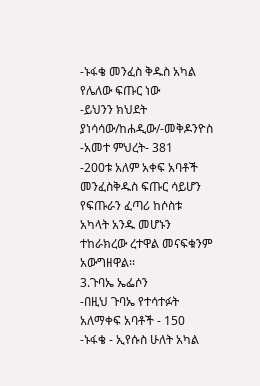-ኑፋቄ መንፈስ ቅዱስ አካል የሌለው ፍጡር ነው
-ይህንን ክህደት ያነሳሳው/ከሐዲው/-መቅዶንዮስ
-አመተ ምህረት- 381
-200ቱ አለም አቀፍ አባቶች መንፈስቅዱስ ፍጡር ሳይሆን የፍጡራን ፈጣሪ ከሶስቱ አካላት አንዱ መሆኑን ተከራክረው ረተዋል መናፍቁንም አውግዘዋል፡፡
3.ጉባኤ ኤፌሶን
-በዚህ ጉባኤ የተሳተፉት አለማቀፍ አባቶች - 150
-ኑፋቄ - ኢየሱስ ሁለት አካል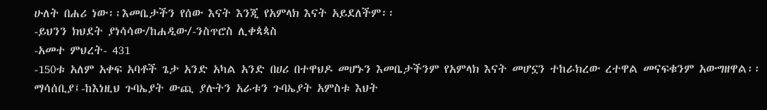ሁለት በሐሪ ነው፡፡እመቤታችን የሰው እናት እንጂ የአምላክ እናት አይደለችም፡፡
-ይህንን ክህደት ያነሳሳው/ከሐዲው/-ንስጥሮስ ሊቀጳጳስ
-አመተ ምህረት- 431
-150ቱ አለም አቀፍ አባቶች ጌታ አንድ አካል አንድ በሀሪ በተዋህዶ መሆኑን እመቤታችንም የአምላክ እናት መሆኗን ተከራክረው ረተዋል መናፍቁንም አውግዘዋል፡፡
ማሳሰቢያ፤-ከእነዚህ ጉባኤያት ውጪ ያሉትን አራቱን ጉባኤያት አምስቱ እህት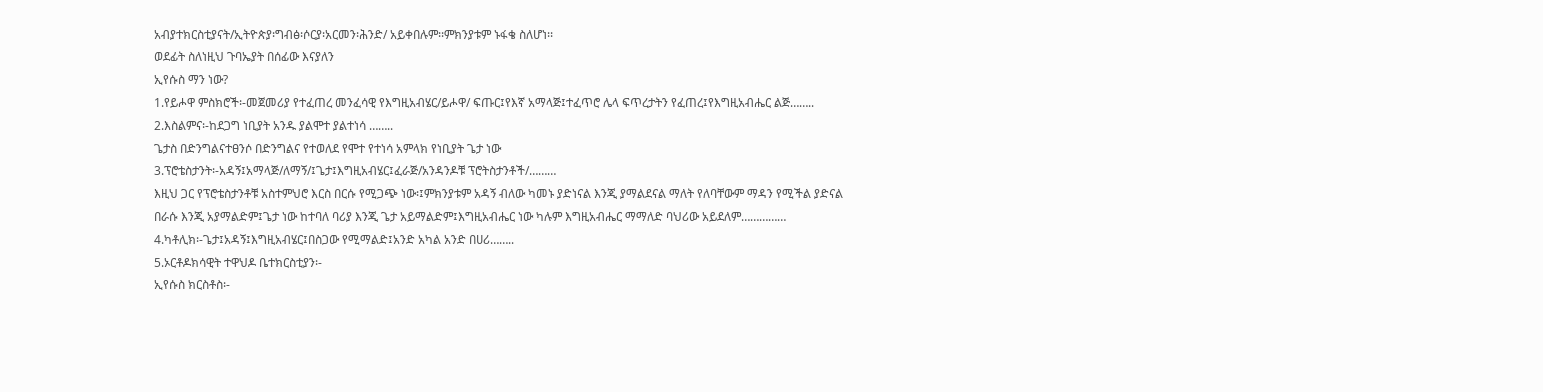አብያተክርስቲያናት/ኢትዮጵያ፡ግብፅ፡ሶርያ፡አርመን፡ሕንድ/ አይቀበሉም፡፡ምክንያቱም ኑፋቄ ስለሆነ፡፡
ወደፊት ስለነዚህ ጉባኤያት በሰፊው እናያለን
ኢየሱስ ማን ነው?
1.የይሖዋ ምስክሮች፡-መጀመሪያ የተፈጠረ መንፈሳዊ የእግዚአብሄር/ይሖዋ/ ፍጡር፤የእኛ አማላጅ፤ተፈጥሮ ሌላ ፍጥረታትን የፈጠረ፤የእግዚአብሔር ልጅ……..
2.እስልምና፡-ከደጋግ ነቢያት አንዱ ያልሞተ ያልተነሳ ……..
ጌታስ በድንግልናተፀንሶ በድንግልና የተወለደ የሞተ የተነሳ አምላክ የነቢያት ጌታ ነው
3.ፕሮቴስታንት፡-አዳኝ፤አማላጅ/ለማኝ/፤ጌታ፤እግዚአብሄር፤ፈራጅ/አንዳንዶቹ ፕሮትስታንቶች/………
እዚህ ጋር የፕሮቴስታንቶቹ አስተምህሮ እርስ በርሱ የሚጋጭ ነው፡፤ምክንያቱም አዳኝ ብለው ካመኑ ያድነናል እንጂ ያማልደናል ማለት የለባቸውም ማዳን የሚችል ያድናል በራሱ እንጂ አያማልድም፤ጌታ ነው ከተባለ ባሪያ እንጂ ጌታ አይማልድም፤እግዚአብሔር ነው ካሉም እግዚአብሔር ማማለድ ባህሪው አይደለም……………
4.ካቶሊክ፡-ጌታ፤አዳኝ፤እግዚአብሄር፤በስጋው የሚማልድ፤አንድ አካል አንድ በሀሪ……..
5.ኦርቶዶክሳዊት ተዋህዶ ቤተክርስቲያን፡-
ኢየሱስ ክርስቶስ፡-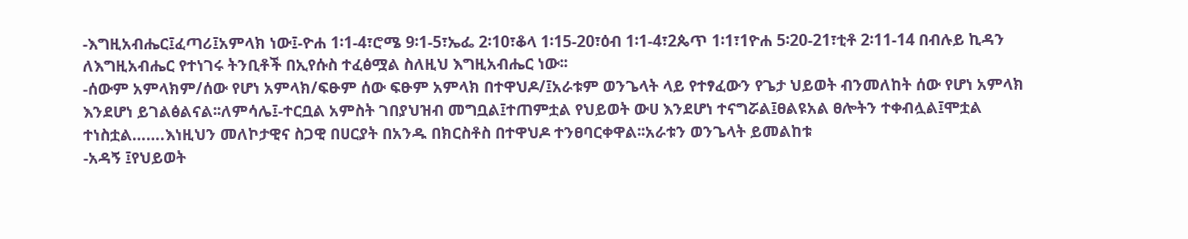-እግዚአብሔር፤ፈጣሪ፤አምላክ ነው፤-ዮሐ 1፡1-4፣ሮሜ 9፡1-5፣ኤፌ 2፡10፣ቆላ 1፡15-20፣ዕብ 1፡1-4፣2ጴጥ 1፡1፣1ዮሐ 5፡20-21፣ቲቶ 2፡11-14 በብሉይ ኪዳን ለእግዚአብሔር የተነገሩ ትንቢቶች በኢየሱስ ተፈፅሟል ስለዚህ እግዚአብሔር ነው፡፡
-ሰውም አምላክም/ሰው የሆነ አምላክ/ፍፁም ሰው ፍፁም አምላክ በተዋህዶ/፤አራቱም ወንጌላት ላይ የተፃፈውን የጌታ ህይወት ብንመለከት ሰው የሆነ አምላክ እንደሆነ ይገልፅልናል፡፡ለምሳሌ፤-ተርቧል አምስት ገበያህዝብ መግቧል፤ተጠምቷል የህይወት ውሀ እንደሆነ ተናግሯል፤ፀልዩአል ፀሎትን ተቀብሏል፤ሞቷል ተነስቷል…….እነዚህን መለኮታዊና ስጋዊ በሀርያት በአንዱ በክርስቶስ በተዋህዶ ተንፀባርቀዋል፡፡አራቱን ወንጌላት ይመልከቱ
-አዳኝ ፤የህይወት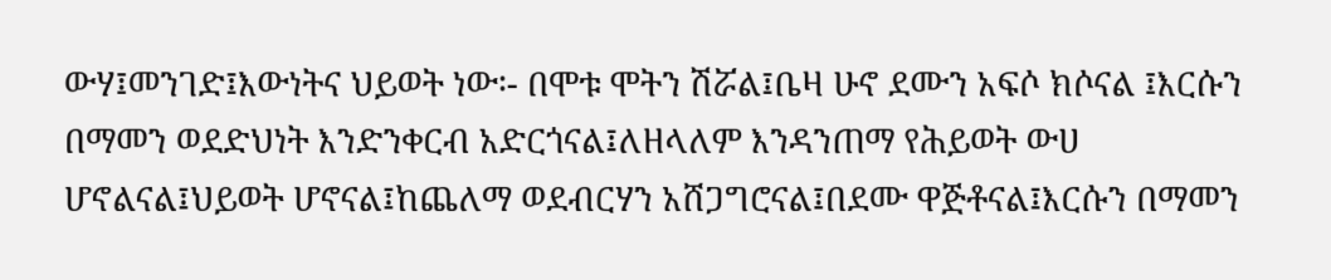ውሃ፤መንገድ፤እውነትና ህይወት ነው፡- በሞቱ ሞትን ሽሯል፤ቤዛ ሁኖ ደሙን አፍሶ ክሶናል ፤እርሱን በማመን ወደድህነት እንድንቀርብ አድርጎናል፤ለዘላለም እንዳንጠማ የሕይወት ውሀ ሆኖልናል፤ህይወት ሆኖናል፤ከጨለማ ወደብርሃን አሸጋግሮናል፤በደሙ ዋጅቶናል፤እርሱን በማመን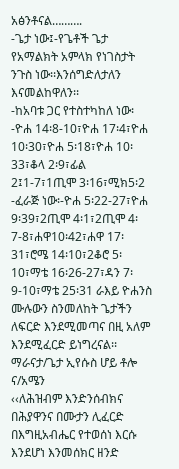አፅንቶናል……….
-ጌታ ነው፤-የጌቶች ጌታ የአማልክት አምላክ የነገስታት ንጉስ ነው፡፡እንሰግድለታለን እናመልከዋለን፡፡
-ከአባቱ ጋር የተስተካከለ ነው፡-ዮሐ 14፡8-10፣ዮሐ 17፡4፣ዮሐ 10፡30፣ዮሐ 5፡18፣ዮሐ 10፡33፣ቆላ 2፡9፣ፊል 2፤1-7፣1ጢሞ 3፡16፣ሚክ5፡2
-ፈራጅ ነው፡-ዮሐ 5፡22-27፣ዮሐ 9፡39፣2ጢሞ 4፡1፣2ጢሞ 4፡7-8፣ሐዋ10፡42፣ሐዋ 17፡31፣ሮሜ 14፡10፣2ቆሮ 5፡10፣ማቴ 16፡26-27፣ዳን 7፡9-10፣ማቴ 25፡31 ራእይ ዮሐንስ ሙሉውን ስንመለከት ጌታችን ለፍርድ እንደሚመጣና በዚ አለም እንደሚፈርድ ይነግረናል፡፡ ማራናታ/ጌታ ኢየሱስ ሆይ ቶሎ ና/አሜን
‹‹ለሕዝብም እንድንሰብክና በሕያዋንና በሙታን ሊፈርድ በእግዚአብሔር የተወሰነ እርሱ እንደሆነ እንመሰክር ዘንድ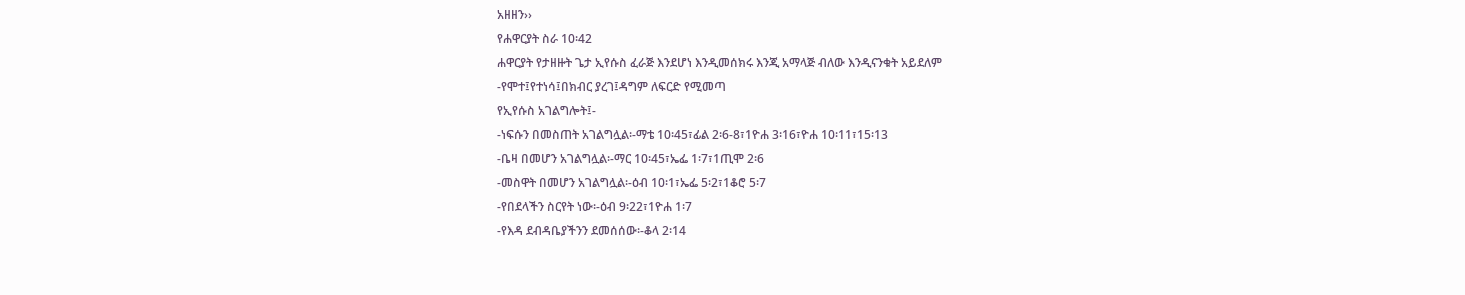አዘዘን››
የሐዋርያት ስራ 10፡42
ሐዋርያት የታዘዙት ጌታ ኢየሱስ ፈራጅ እንደሆነ እንዲመሰክሩ እንጂ አማላጅ ብለው እንዲናንቁት አይደለም
-የሞተ፤የተነሳ፤በክብር ያረገ፤ዳግም ለፍርድ የሚመጣ
የኢየሱስ አገልግሎት፤-
-ነፍሱን በመስጠት አገልግሏል፡-ማቴ 10፡45፣ፊል 2፡6-8፣1ዮሐ 3፡16፣ዮሐ 10፡11፣15፡13
-ቤዛ በመሆን አገልግሏል፡-ማር 10፡45፣ኤፌ 1፡7፣1ጢሞ 2፡6
-መስዋት በመሆን አገልግሏል፡-ዕብ 10፡1፣ኤፌ 5፡2፣1ቆሮ 5፡7
-የበደላችን ስርየት ነው፡-ዕብ 9፡22፣1ዮሐ 1፡7
-የእዳ ደብዳቤያችንን ደመሰሰው፡-ቆላ 2፡14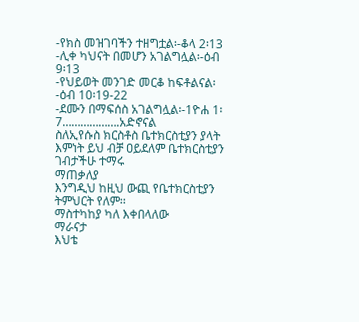-የክስ መዝገባችን ተዘግቷል፡-ቆላ 2፡13
-ሊቀ ካህናት በመሆን አገልግሏል፡-ዕብ 9፡13
-የህይወት መንገድ መርቆ ከፍቶልናል፡-ዕብ 10፡19-22
-ደሙን በማፍሰስ አገልግሏል፡-1ዮሐ 1፡7……………….አድኖናል
ስለኢየሱስ ክርስቶስ ቤተክርስቲያን ያላት እምነት ይህ ብቻ ዐይደለም ቤተክርስቲያን ገብታችሁ ተማሩ
ማጠቃለያ
እንግዲህ ከዚህ ውጪ የቤተክርስቲያን ትምህርት የለም፡፡
ማስተካከያ ካለ እቀበላለው
ማራናታ
እህቴ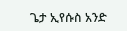ጌታ ኢየሱስ አንድ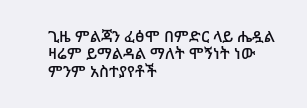ጊዜ ምልጃን ፈፅሞ በምድር ላይ ሔዷል ዛሬም ይማልዳል ማለት ሞኝነት ነው
ምንም አስተያየቶች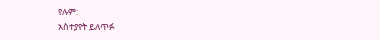የሉም:
አስተያየት ይለጥፉ